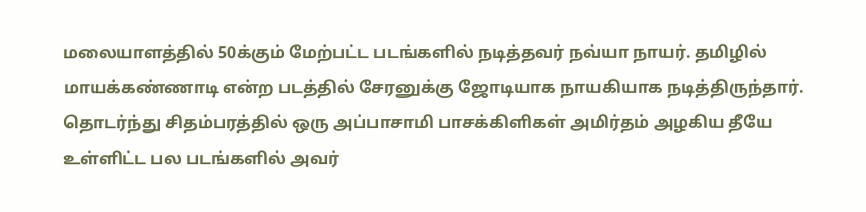மலையாளத்தில் 50க்கும் மேற்பட்ட படங்களில் நடித்தவர் நவ்யா நாயர். தமிழில் மாயக்கண்ணாடி என்ற படத்தில் சேரனுக்கு ஜோடியாக நாயகியாக நடித்திருந்தார். தொடர்ந்து சிதம்பரத்தில் ஒரு அப்பாசாமி பாசக்கிளிகள் அமிர்தம் அழகிய தீயே உள்ளிட்ட பல படங்களில் அவர்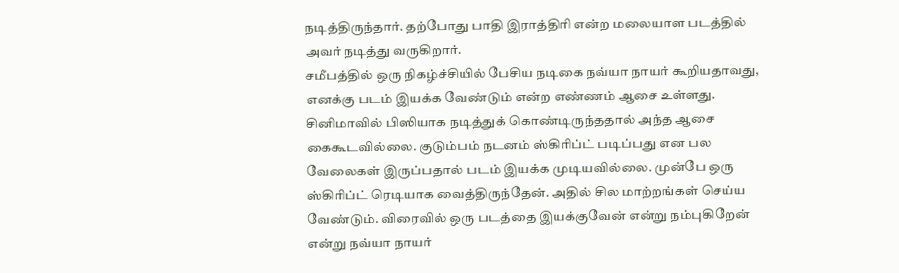நடித்திருந்தார். தற்போது பாதி இராத்திரி என்ற மலையாள படத்தில் அவர் நடித்து வருகிறார்.
சமீபத்தில் ஒரு நிகழ்ச்சியில் பேசிய நடிகை நவ்யா நாயர் கூறியதாவது, எனக்கு படம் இயக்க வேண்டும் என்ற எண்ணம் ஆசை உள்ளது. சினிமாவில் பிஸியாக நடித்துக் கொண்டிருந்ததால் அந்த ஆசை கைகூடவில்லை. குடும்பம் நடனம் ஸ்கிரிப்ட் படிப்பது என பல வேலைகள் இருப்பதால் படம் இயக்க முடியவில்லை. முன்பே ஒரு ஸ்கிரிப்ட் ரெடியாக வைத்திருந்தேன். அதில் சில மாற்றங்கள் செய்ய வேண்டும். விரைவில் ஒரு படத்தை இயக்குவேன் என்று நம்புகிறேன் என்று நவ்யா நாயர்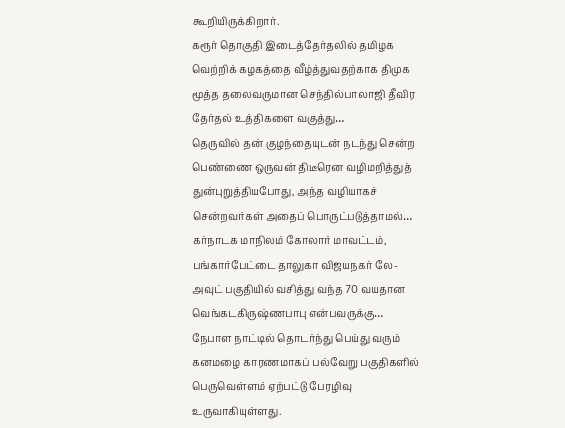கூறியிருக்கிறார்.
கரூர் தொகுதி இடைத்தேர்தலில் தமிழக வெற்றிக் கழகத்தை வீழ்த்துவதற்காக திமுக மூத்த தலைவருமான செந்தில்பாலாஜி தீவிர தேர்தல் உத்திகளை வகுத்து…
தெருவில் தன் குழந்தையுடன் நடந்து சென்ற பெண்ணை ஒருவன் திடீரென வழிமறித்துத் துன்புறுத்தியபோது, அந்த வழியாகச் சென்றவர்கள் அதைப் பொருட்படுத்தாமல்…
கர்நாடக மாநிலம் கோலார் மாவட்டம், பங்கார்பேட்டை தாலுகா விஜயநகர் லே-அவுட் பகுதியில் வசித்து வந்த 70 வயதான வெங்கடகிருஷ்ணபாபு என்பவருக்கு…
நேபாள நாட்டில் தொடர்ந்து பெய்து வரும் கனமழை காரணமாகப் பல்வேறு பகுதிகளில் பெருவெள்ளம் ஏற்பட்டு பேரழிவு உருவாகியுள்ளது.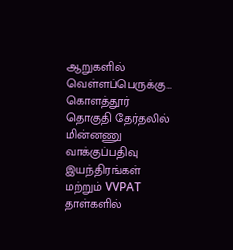ஆறுகளில் வெள்ளப்பெருக்கு…
கொளத்தூர் தொகுதி தேர்தலில் மின்னணு வாக்குப்பதிவு இயந்திரங்கள் மற்றும் VVPAT தாள்களில்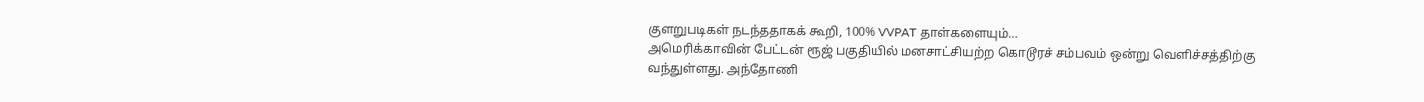குளறுபடிகள் நடந்ததாகக் கூறி, 100% VVPAT தாள்களையும்…
அமெரிக்காவின் பேட்டன் ரூஜ் பகுதியில் மனசாட்சியற்ற கொடூரச் சம்பவம் ஒன்று வெளிச்சத்திற்கு வந்துள்ளது. அந்தோணி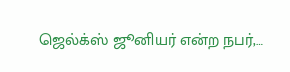ஜெல்க்ஸ் ஜூனியர் என்ற நபர்,…